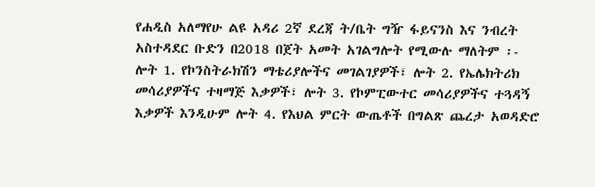የሐዲስ አለማየሁ ልዩ አዳሪ 2ኛ ደረጃ ት/ቤት ግዥ ፋይናንስ እና ንብረት አስተዳደር ቡድን በ2018 በጀት አመት አገልግሎት የሚውሉ ማለትም ፡- ሎት 1. የኮንስትራክሽን ማቴሪያሎችና መገልገያዎች፣ ሎት 2. የኤሌክትሪክ መሳሪያዎችና ተዛማጅ እቃዎች፣ ሎት 3. የኮምፒውተር መሳሪያዎችና ተጓዳኝ እቃዎች እንዲሁም ሎት 4. የእህል ምርት ውጤቶች በግልጽ ጨረታ አወዳድሮ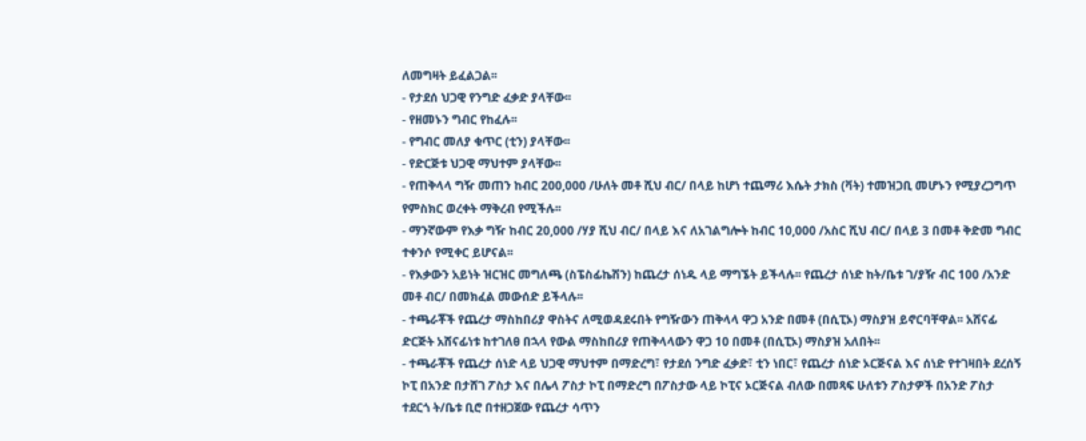ለመግዛት ይፈልጋል፡፡
- የታደሰ ህጋዊ የንግድ ፈቃድ ያላቸው፡፡
- የዘመኑን ግብር የከፈሉ፡፡
- የግብር መለያ ቁጥር (ቲን) ያላቸው፡፡
- የድርጅቱ ህጋዊ ማህተም ያላቸው፡፡
- የጠቅላላ ግዥ መጠን ከብር 200,000 /ሁለት መቶ ሺህ ብር/ በላይ ከሆነ ተጨማሪ እሴት ታክስ (ቫት) ተመዝጋቢ መሆኑን የሚያረጋግጥ የምስክር ወረቀት ማቅረብ የሚችሉ፡፡
- ማንኛውም የእቃ ግዥ ከብር 20,000 /ሃያ ሺህ ብር/ በላይ እና ለአገልግሎት ከብር 10,000 /አስር ሺህ ብር/ በላይ 3 በመቶ ቅድመ ግብር ተቀንሶ የሚቀር ይሆናል፡፡
- የእቃውን አይነት ዝርዝር መግለጫ (ስፔስፊኬሽን) ከጨረታ ሰነዱ ላይ ማግኜት ይችላሉ፡፡ የጨረታ ሰነድ ከት/ቤቱ ገ/ያዥ ብር 100 /አንድ መቶ ብር/ በመክፈል መውሰድ ይችላሉ፡፡
- ተጫራቾች የጨረታ ማስከበሪያ ዋስትና ለሚወዳደሩበት የግዥውን ጠቅላላ ዋጋ አንድ በመቶ (በሲፒኦ) ማስያዝ ይኖርባቸዋል፡፡ አሸናፊ ድርጅት አሸናፊነቱ ከተገለፀ በኋላ የውል ማስከበሪያ የጠቅላላውን ዋጋ 10 በመቶ (በሲፒኦ) ማስያዝ አለበት፡፡
- ተጫራቾች የጨረታ ሰነድ ላይ ህጋዊ ማህተም በማድረግ፣ የታደሰ ንግድ ፈቃድ፣ ቲን ነበር፣ የጨረታ ሰነድ ኦርጅናል እና ሰነድ የተገዛበት ደረሰኝ ኮፒ በአንድ በታሸገ ፖስታ እና በሌላ ፖስታ ኮፒ በማድረግ በፖስታው ላይ ኮፒና ኦርጅናል ብለው በመጻፍ ሁለቱን ፖስታዎች በአንድ ፖስታ ተደርጎ ት/ቤቱ ቢሮ በተዘጋጀው የጨረታ ሳጥን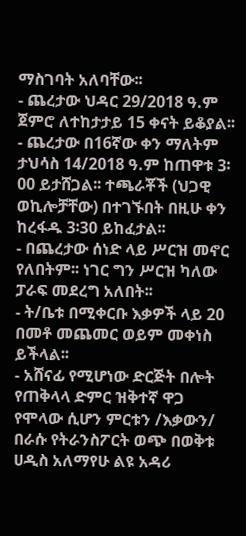ማስገባት አለባቸው፡፡
- ጨረታው ህዳር 29/2018 ዓ.ም ጀምሮ ለተከታታይ 15 ቀናት ይቆያል፡፡
- ጨረታው በ16ኛው ቀን ማለትም ታህሳስ 14/2018 ዓ.ም ከጠዋቱ 3፡00 ይታሸጋል፡፡ ተጫራቾች (ህጋዊ ወኪሎቻቸው) በተገኙበት በዚሁ ቀን ከረፋዱ 3፡30 ይከፈታል፡፡
- በጨረታው ሰነድ ላይ ሥርዝ መኖር የለበትም፡፡ ነገር ግን ሥርዝ ካለው ፓራፍ መደረግ አለበት፡፡
- ት/ቤቱ በሚቀርቡ እቃዎች ላይ 20 በመቶ መጨመር ወይም መቀነስ ይችላል፡፡
- አሸናፊ የሚሆነው ድርጅት በሎት የጠቅላላ ድምር ዝቅተኛ ዋጋ የሞላው ሲሆን ምርቱን /እቃውን/ በራሱ የትራንስፖርት ወጭ በወቅቱ ሀዲስ አለማየሁ ልዩ አዳሪ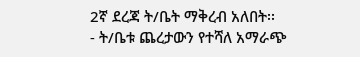2ኛ ደረጃ ት/ቤት ማቅረብ አለበት፡፡
- ት/ቤቱ ጨረታውን የተሻለ አማራጭ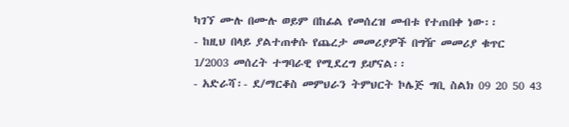ካገኘ ሙሉ በሙሉ ወይም በከፊል የመሰረዝ መብቱ የተጠበቀ ነው፡፡
- ከዚህ በላይ ያልተጠቀሱ የጨረታ መመሪያዎች በግዥ መመሪያ ቁጥር 1/2003 መሰረት ተግባራዊ የሚደረግ ይሆናል፡፡
- አድራሻ፡- ደ/ማርቆስ መምህራን ትምህርት ኮሌጅ ግቢ ስልክ 09 20 50 43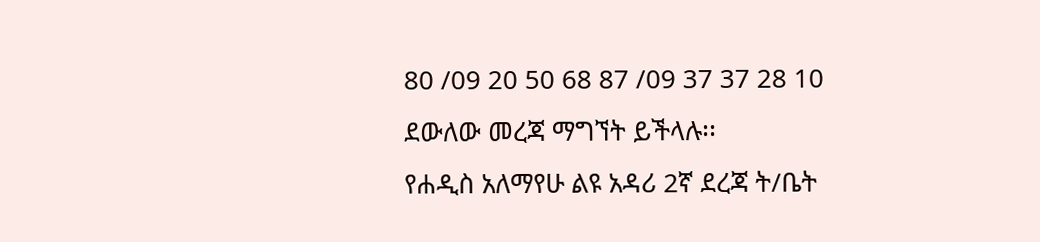80 /09 20 50 68 87 /09 37 37 28 10 ደውለው መረጃ ማግኘት ይችላሉ፡፡
የሐዲስ አለማየሁ ልዩ አዳሪ 2ኛ ደረጃ ት/ቤት